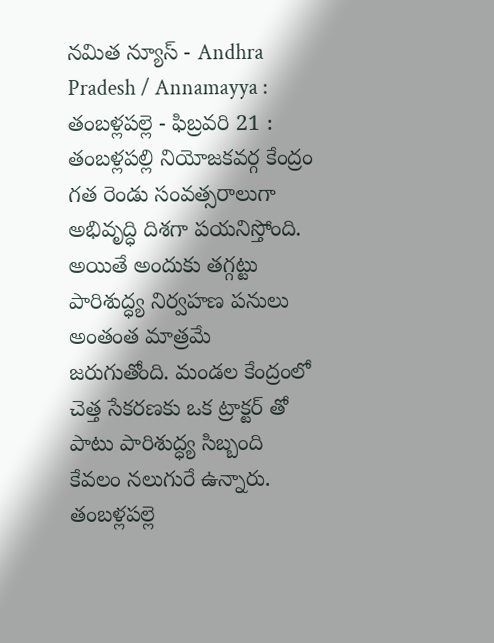నమిత న్యూస్ - Andhra Pradesh / Annamayya : తంబళ్లపల్లె - ఫిబ్రవరి 21 : తంబళ్లపల్లి నియోజకవర్గ కేంద్రం గత రెండు సంవత్సరాలుగా అభివృద్ధి దిశగా పయనిస్తోంది. అయితే అందుకు తగ్గట్టు పారిశుద్ధ్య నిర్వహణ పనులు అంతంత మాత్రమే జరుగుతోంది. మండల కేంద్రంలో చెత్త సేకరణకు ఒక ట్రాక్టర్ తో పాటు పారిశుద్ధ్య సిబ్బంది కేవలం నలుగురే ఉన్నారు. తంబళ్లపల్లె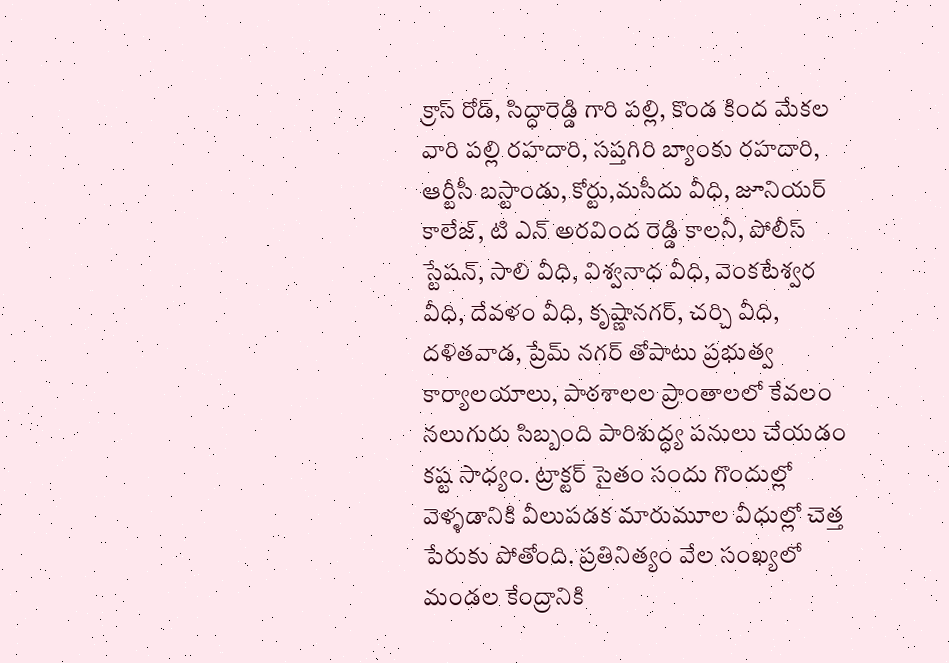క్రాస్ రోడ్, సిద్ధారెడ్డి గారి పల్లి, కొండ కింద మేకల వారి పల్లి రహదారి, సప్తగిరి బ్యాంకు రహదారి, ఆర్టీసీ బస్టాండు, కోర్టు,మసీదు వీధి, జూనియర్ కాలేజ్, టి ఎన్ అరవింద రెడ్డి కాలనీ, పోలీస్ స్టేషన్, సాలి వీధి, విశ్వనాధ వీధి, వెంకటేశ్వర వీధి, దేవళం వీధి, కృష్ణానగర్, చర్చి వీధి, దళితవాడ, ప్రేమ్ నగర్ తోపాటు ప్రభుత్వ కార్యాలయాలు, పాఠశాలల ప్రాంతాలలో కేవలం నలుగురు సిబ్బంది పారిశుద్ధ్య పనులు చేయడం కష్ట సాధ్యం. ట్రాక్టర్ సైతం సందు గొందుల్లో వెళ్ళడానికి వీలుపడక మారుమూల వీధుల్లో చెత్త పేరుకు పోతోంది. ప్రతినిత్యం వేల సంఖ్యలో మండల కేంద్రానికి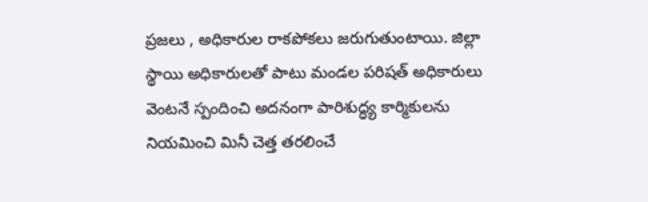ప్రజలు , అధికారుల రాకపోకలు జరుగుతుంటాయి. జిల్లా స్థాయి అధికారులతో పాటు మండల పరిషత్ అధికారులు వెంటనే స్పందించి అదనంగా పారిశుద్ధ్య కార్మికులను నియమించి మినీ చెత్త తరలించే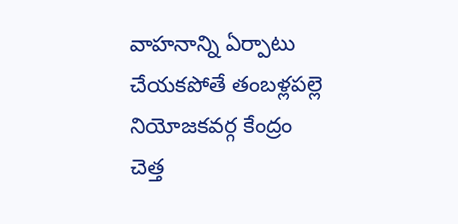వాహనాన్ని ఏర్పాటు చేయకపోతే తంబళ్లపల్లె నియోజకవర్గ కేంద్రం చెత్త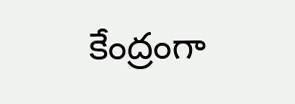కేంద్రంగా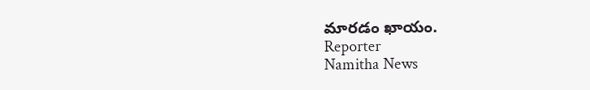మారడం ఖాయం.
Reporter
Namitha News